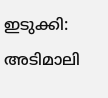ഇടുക്കി: അടിമാലി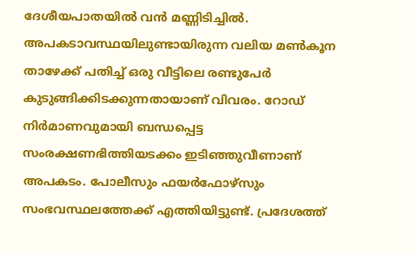ദേശീയപാതയിൽ വൻ മണ്ണിടിച്ചിൽ. അപകടാവസ്ഥയിലുണ്ടായിരുന്ന വലിയ മൺകൂന താഴേക്ക് പതിച്ച് ഒരു വീട്ടിലെ രണ്ടുപേർ കുടുങ്ങിക്കിടക്കുന്നതായാണ് വിവരം. റോഡ് നിർമാണവുമായി ബന്ധപ്പെട്ട സംരക്ഷണഭിത്തിയടക്കം ഇടിഞ്ഞുവീണാണ് അപകടം. പോലീസും ഫയർഫോഴ്സും സംഭവസ്ഥലത്തേക്ക് എത്തിയിട്ടുണ്ട്. പ്രദേശത്ത്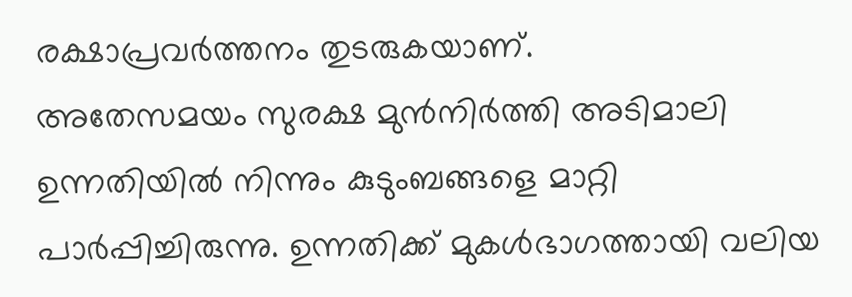രക്ഷാപ്രവർത്തനം തുടരുകയാണ്.
അതേസമയം സുരക്ഷ മുൻനിർത്തി അടിമാലി ഉന്നതിയിൽ നിന്നും കുടുംബങ്ങളെ മാറ്റി പാർപ്പിച്ചിരുന്നു. ഉന്നതിക്ക് മുകൾഭാഗത്തായി വലിയ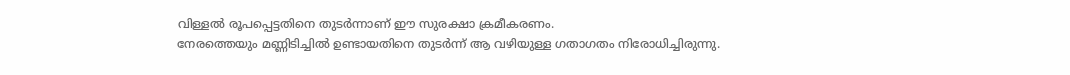വിള്ളൽ രൂപപ്പെട്ടതിനെ തുടർന്നാണ് ഈ സുരക്ഷാ ക്രമീകരണം.
നേരത്തെയും മണ്ണിടിച്ചിൽ ഉണ്ടായതിനെ തുടർന്ന് ആ വഴിയുള്ള ഗതാഗതം നിരോധിച്ചിരുന്നു.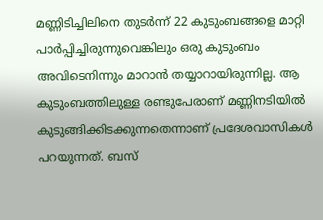മണ്ണിടിച്ചിലിനെ തുടർന്ന് 22 കുടുംബങ്ങളെ മാറ്റി പാർപ്പിച്ചിരുന്നുവെങ്കിലും ഒരു കുടുംബം അവിടെനിന്നും മാറാൻ തയ്യാറായിരുന്നില്ല. ആ കുടുംബത്തിലുള്ള രണ്ടുപേരാണ് മണ്ണിനടിയിൽ കുടുങ്ങിക്കിടക്കുന്നതെന്നാണ് പ്രദേശവാസികൾ പറയുന്നത്. ബസ്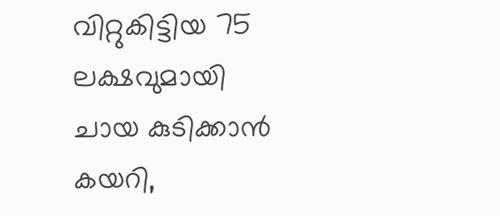വിറ്റുകിട്ടിയ 75 ലക്ഷവുമായി ചായ കുടിക്കാൻ കയറി,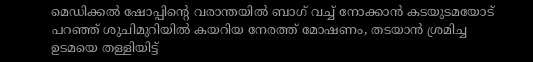മെഡിക്കൽ ഷോപ്പിന്റെ വരാന്തയിൽ ബാഗ് വച്ച് നോക്കാൻ കടയുടമയോട് പറഞ്ഞ് ശുചിമുറിയിൽ കയറിയ നേരത്ത് മോഷണം, തടയാൻ ശ്രമിച്ച ഉടമയെ തള്ളിയിട്ട്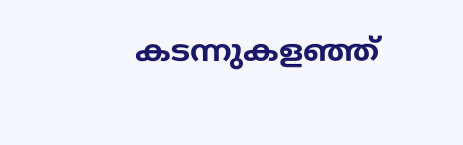കടന്നുകളഞ്ഞ്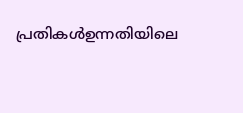പ്രതികൾഉന്നതിയിലെ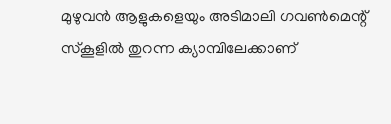മുഴുവൻ ആളുകളെയും അടിമാലി ഗവൺമെന്റ് സ്കൂളിൽ തുറന്ന ക്യാമ്പിലേക്കാണ്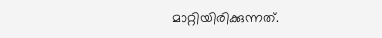മാറ്റിയിരിക്കുന്നത്.